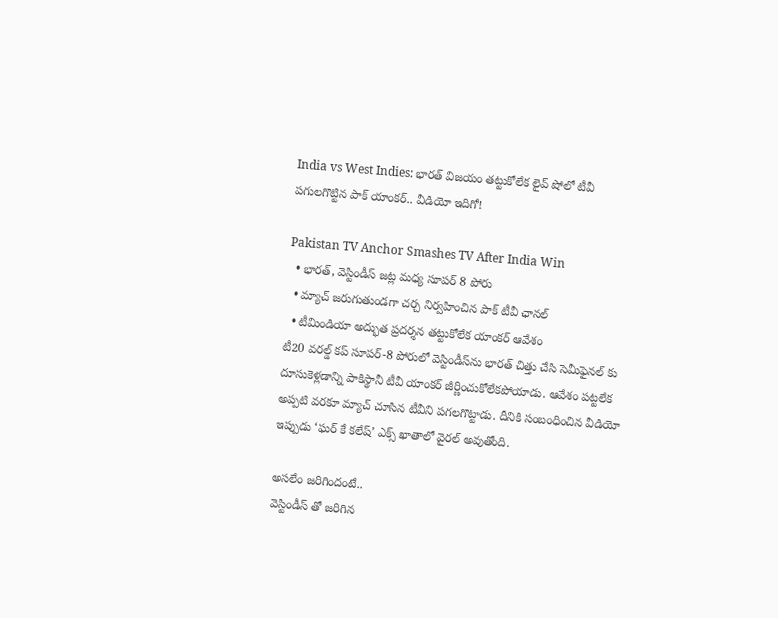India vs West Indies: భారత్ విజయం తట్టుకోలేక లైవ్ షోలో టీవీ పగులగొట్టిన పాక్ యాంకర్.. వీడియో ఇదిగో!

Pakistan TV Anchor Smashes TV After India Win
  • భారత్, వెస్టిండీస్ జట్ల మధ్య సూపర్ 8 పోరు
  • మ్యాచ్ జరుగుతుండగా చర్చ నిర్వహించిన పాక్ టీవీ ఛానల్
  • టీమిండియా అద్భుత ప్రదర్శన తట్టుకోలేక యాంకర్ ఆవేశం
టీ20 వరల్డ్ కప్ సూపర్-8 పోరులో వెస్టిండీస్‌ను భారత్ చిత్తు చేసి సెమీఫైనల్‌ కు దూసుకెళ్లడాన్ని పాకిస్థానీ టీవీ యాంకర్ జీర్ణించుకోలేకపోయాడు. ఆవేశం పట్టలేక అప్పటి వరకూ మ్యాచ్ చూసిన టీవీని పగలగొట్టాడు. దీనికి సంబంధించిన వీడియో ఇప్పుడు ‘ఘర్ కే కలేష్’ ఎక్స్‌ ఖాతాలో వైరల్ అవుతోంది.

అసలేం జరిగిందంటే..
వెస్టిండీస్‌ తో జరిగిన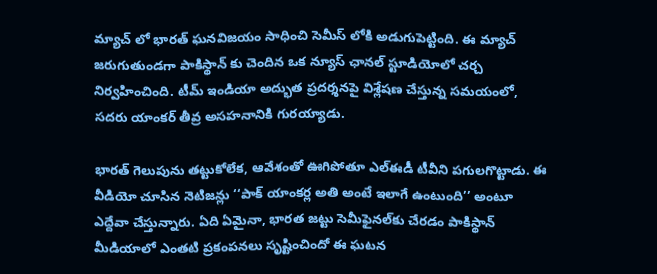మ్యాచ్ లో భారత్ ఘనవిజయం సాధించి సెమీస్‌ లోకి అడుగుపెట్టింది. ఈ మ్యాచ్ జరుగుతుండగా పాకిస్థాన్‌ కు చెందిన ఒక న్యూస్ ఛానల్ స్టూడియోలో చర్చ నిర్వహించింది. టీమ్ ఇండియా అద్భుత ప్రదర్శనపై విశ్లేషణ చేస్తున్న సమయంలో, సదరు యాంకర్ తీవ్ర అసహనానికి గురయ్యాడు.

భారత్ గెలుపును తట్టుకోలేక, ఆవేశంతో ఊగిపోతూ ఎల్ఈడీ టీవీని పగులగొట్టాడు. ఈ వీడియో చూసిన నెటిజన్లు ‘‘పాక్ యాంకర్ల అతి అంటే ఇలాగే ఉంటుంది’’ అంటూ ఎద్దేవా చేస్తున్నారు. ఏది ఏమైనా, భారత జట్టు సెమీఫైనల్‌కు చేరడం పాకిస్థాన్ మీడియాలో ఎంతటి ప్రకంపనలు సృష్టించిందో ఈ ఘటన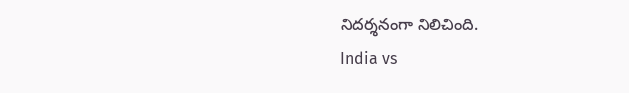నిదర్శనంగా నిలిచింది.
India vs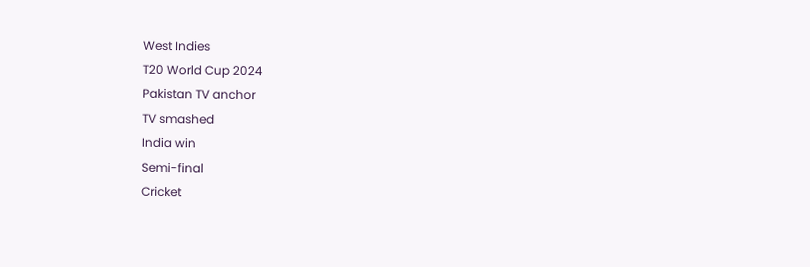West Indies
T20 World Cup 2024
Pakistan TV anchor
TV smashed
India win
Semi-final
Cricket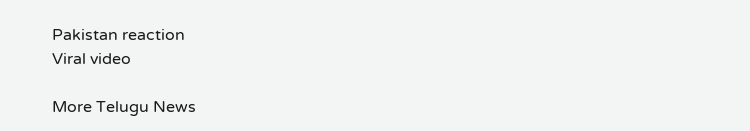Pakistan reaction
Viral video

More Telugu News